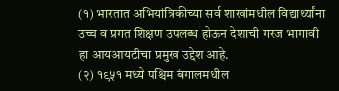(१) भारतात अभियांत्रिकीच्या सर्व शाखांमधील विद्यार्थ्यांना उच्च व प्रगत शिक्षण उपलब्ध होऊन देशाची गरज भागावी हा आयआयटीचा प्रमुख उद्देश आहे.
(२) १९५१ मध्ये पश्चिम बंगालमधील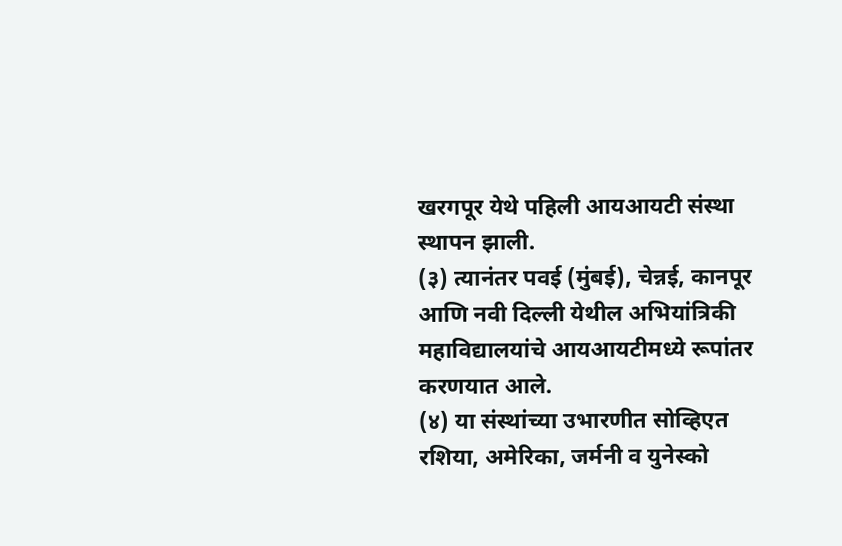खरगपूर येथे पहिली आयआयटी संस्था स्थापन झाली.
(३) त्यानंतर पवई (मुंबई), चेन्नई, कानपूर आणि नवी दिल्ली येथील अभियांत्रिकी महाविद्यालयांचे आयआयटीमध्ये रूपांतर करणयात आले.
(४) या संस्थांच्या उभारणीत सोव्हिएत रशिया, अमेरिका, जर्मनी व युनेस्को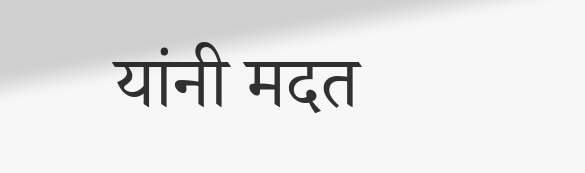यांनी मदत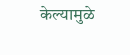केल्यामुळे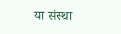या संस्था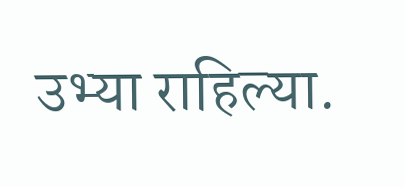उभ्या राहिल्या.